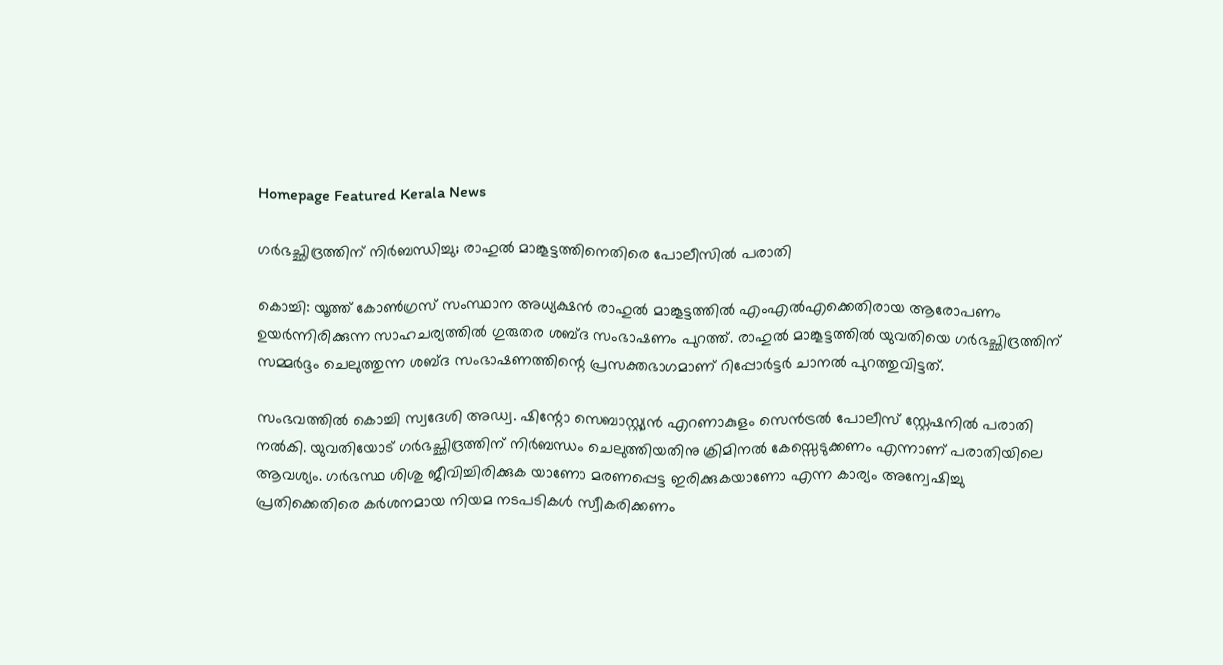Homepage Featured Kerala News

ഗർഭച്ഛിദ്രത്തിന് നിർബന്ധിച്ചു; രാഹുൽ മാങ്കൂട്ടത്തിനെതിരെ പോലീസിൽ പരാതി

കൊച്ചി: യൂത്ത് കോണ്‍ഗ്രസ് സംസ്ഥാന അധ്യക്ഷന്‍ രാഹുല്‍ മാങ്കൂട്ടത്തില്‍ എംഎല്‍എക്കെതിരായ ആരോപണം ഉയർന്നിരിക്കുന്ന സാഹചര്യത്തിൽ ഗുരുതര ശബ്ദ സംഭാഷണം പുറത്ത്. രാഹുല്‍ മാങ്കൂട്ടത്തില്‍ യുവതിയെ ഗർഭച്ഛിദ്രത്തിന് സമ്മര്‍ദ്ദം ചെലുത്തുന്ന ശബ്ദ സംഭാഷണത്തിന്റെ പ്രസക്തഭാഗമാണ് റിപ്പോര്‍ട്ടര്‍ ചാനൽ പുറത്തുവിട്ടത്.

സംഭവത്തിൽ കൊച്ചി സ്വദേശി അഡ്വ. ഷിന്റോ സെബാസ്റ്റ്യൻ എറണാകുളം സെൻട്രൽ പോലീസ് സ്റ്റേഷനിൽ പരാതി നൽകി. യുവതിയോട് ഗർഭച്ഛിദ്രത്തിന് നിർബന്ധം ചെലുത്തിയതിനു ക്രിമിനൽ കേസ്സെടുക്കണം എന്നാണ് പരാതിയിലെ ആവശ്യം. ഗർഭസ്ഥ ശിശു ജീവിച്ചിരിക്കുക യാണോ മരണപ്പെട്ട ഇരിക്കുകയാണോ എന്ന കാര്യം അന്വേഷിച്ചു പ്രതിക്കെതിരെ കർശനമായ നിയമ നടപടികൾ സ്വീകരിക്കണം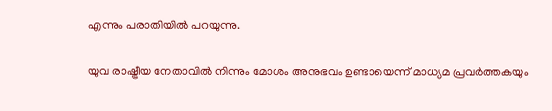എന്നും പരാതിയിൽ പറയുന്നു.

യുവ രാഷ്ട്രീയ നേതാവില്‍ നിന്നും മോശം അനുഭവം ഉണ്ടായെന്ന് മാധ്യമ പ്രവര്‍ത്തകയും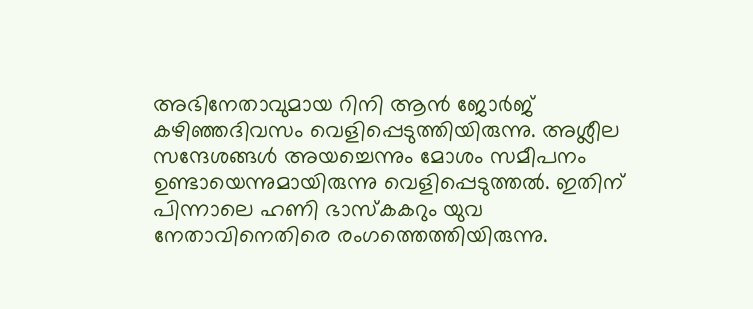അഭിനേതാവുമായ റിനി ആന്‍ ജോര്‍ജ് കഴിഞ്ഞദിവസം വെളിപ്പെടുത്തിയിരുന്നു. അശ്ലീല സന്ദേശങ്ങള്‍ അയച്ചെന്നും മോശം സമീപനം ഉണ്ടായെന്നുമായിരുന്നു വെളിപ്പെടുത്തല്‍. ഇതിന് പിന്നാലെ ഹണി ഭാസ്കകറും യുവ നേതാവിനെതിരെ രംഗത്തെത്തിയിരുന്നു.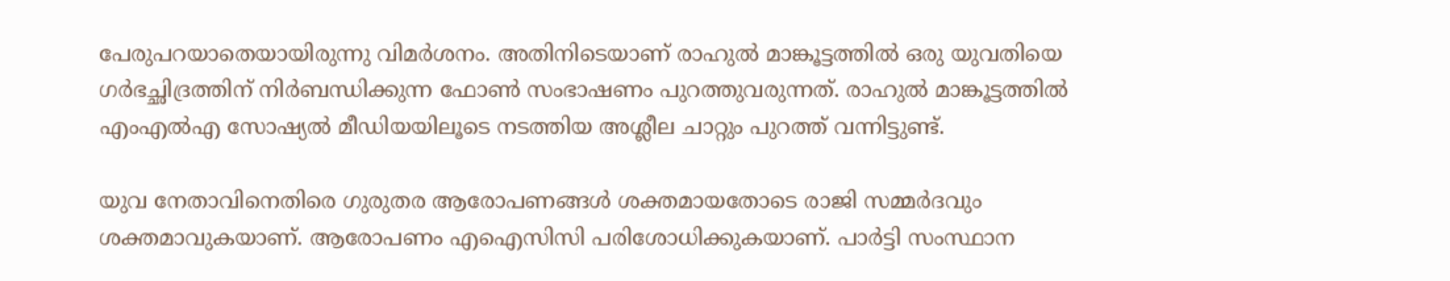പേരുപറയാതെയായിരുന്നു വിമര്‍ശനം. അതിനിടെയാണ് രാഹുൽ മാങ്കൂട്ടത്തിൽ ഒരു യുവതിയെ ഗർഭച്ഛിദ്രത്തിന് നിർബന്ധിക്കുന്ന ഫോണ്‍ സംഭാഷണം പുറത്തുവരുന്നത്. രാഹുൽ മാങ്കൂട്ടത്തിൽ എംഎൽഎ സോഷ്യൽ മീഡിയയിലൂടെ നടത്തിയ അശ്ലീല ചാറ്റും പുറത്ത് വന്നിട്ടുണ്ട്.

യുവ നേതാവിനെതിരെ ഗുരുതര ആരോപണങ്ങൾ ശക്തമായതോടെ രാജി സമ്മർദവും ശക്തമാവുകയാണ്. ആരോപണം എഐസിസി പരിശോധിക്കുകയാണ്. പാര്‍ട്ടി സംസ്ഥാന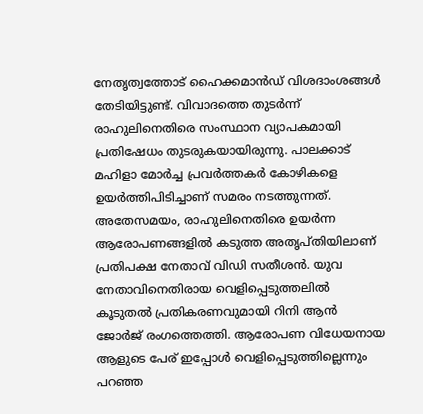നേതൃത്വത്തോട് ഹൈക്കമാന്‍ഡ് വിശദാംശങ്ങള്‍ തേടിയിട്ടുണ്ട്. വിവാദത്തെ തുടർന്ന് രാഹുലിനെതിരെ സംസ്ഥാന വ്യാപകമായി പ്രതിഷേധം തുടരുകയായിരുന്നു. പാലക്കാട് മഹിളാ മോർച്ച പ്രവർത്തകർ കോഴികളെ ഉയർത്തിപിടിച്ചാണ് സമരം നടത്തുന്നത്. അതേസമയം, രാഹുലിനെതിരെ ഉയർന്ന ആരോപണങ്ങളിൽ കടുത്ത അതൃപ്തിയിലാണ് പ്രതിപക്ഷ നേതാവ് വിഡി സതീശൻ. യുവ നേതാവിനെതിരായ വെളിപ്പെടുത്തലില്‍ കൂടുതല്‍ പ്രതികരണവുമായി റിനി ആന്‍ ജോര്‍ജ് രംഗത്തെത്തി. ആരോപണ വിധേയനായ ആളുടെ പേര് ഇപ്പോൾ വെളിപ്പെടുത്തില്ലെന്നും പറഞ്ഞ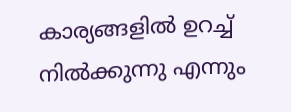കാര്യങ്ങളില്‍ ഉറച്ച് നില്‍ക്കുന്നു എന്നും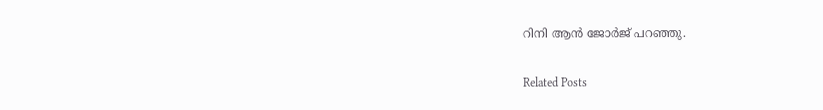റിനി ആന്‍ ജോര്‍ജ് പറഞ്ഞു.

Related Posts